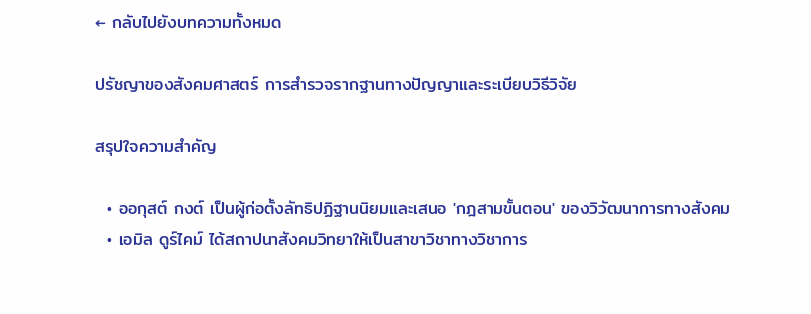← กลับไปยังบทความทั้งหมด

ปรัชญาของสังคมศาสตร์ การสำรวจรากฐานทางปัญญาและระเบียบวิธีวิจัย

สรุปใจความสำคัญ

  • ออกุสต์ กงต์ เป็นผู้ก่อตั้งลัทธิปฏิฐานนิยมและเสนอ 'กฎสามขั้นตอน' ของวิวัฒนาการทางสังคม
  • เอมิล ดูร์ไคม์ ได้สถาปนาสังคมวิทยาให้เป็นสาขาวิชาทางวิชาการ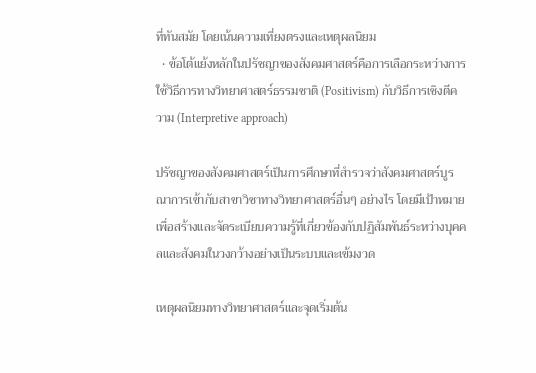ที่ทันสมัย โดยเน้นความเที่ยงตรงและเหตุผลนิยม
  • ข้อโต้แย้งหลักในปรัชญาของสังคมศาสตร์คือการเลือกระหว่างการใช้วิธีการทางวิทยาศาสตร์ธรรมชาติ (Positivism) กับวิธีการเชิงตีความ (Interpretive approach)

ปรัชญาของสังคมศาสตร์เป็นการศึกษาที่สำรวจว่าสังคมศาสตร์บูรณาการเข้ากับสาขาวิชาทางวิทยาศาสตร์อื่นๆ อย่างไร โดยมีเป้าหมายเพื่อสร้างและจัดระเบียบความรู้ที่เกี่ยวข้องกับปฏิสัมพันธ์ระหว่างบุคคลและสังคมในวงกว้างอย่างเป็นระบบและเข้มงวด

เหตุผลนิยมทางวิทยาศาสตร์และจุดเริ่มต้น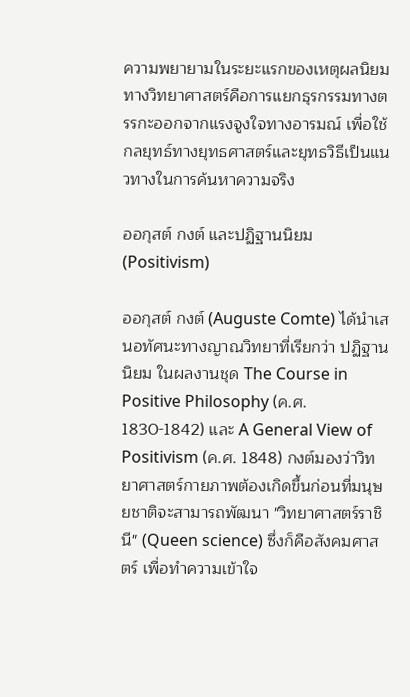ความพยายามในระยะแรกของเหตุผลนิยมทางวิทยาศาสตร์คือการแยกธุรกรรมทางตรรกะออกจากแรงจูงใจทางอารมณ์ เพื่อใช้กลยุทธ์ทางยุทธศาสตร์และยุทธวิธีเป็นแนวทางในการค้นหาความจริง

ออกุสต์ กงต์ และปฏิฐานนิยม (Positivism)

ออกุสต์ กงต์ (Auguste Comte) ได้นำเสนอทัศนะทางญาณวิทยาที่เรียกว่า ปฏิฐานนิยม ในผลงานชุด The Course in Positive Philosophy (ค.ศ. 1830-1842) และ A General View of Positivism (ค.ศ. 1848) กงต์มองว่าวิทยาศาสตร์กายภาพต้องเกิดขึ้นก่อนที่มนุษยชาติจะสามารถพัฒนา "วิทยาศาสตร์ราชินี" (Queen science) ซึ่งก็คือสังคมศาสตร์ เพื่อทำความเข้าใจ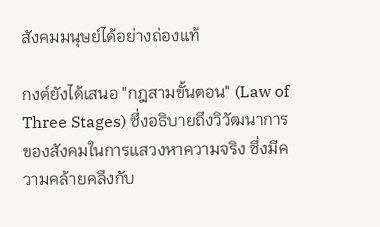สังคมมนุษย์ได้อย่างถ่องแท้

กงต์ยังได้เสนอ "กฎสามขั้นตอน" (Law of Three Stages) ซึ่งอธิบายถึงวิวัฒนาการของสังคมในการแสวงหาความจริง ซึ่งมีความคล้ายคลึงกับ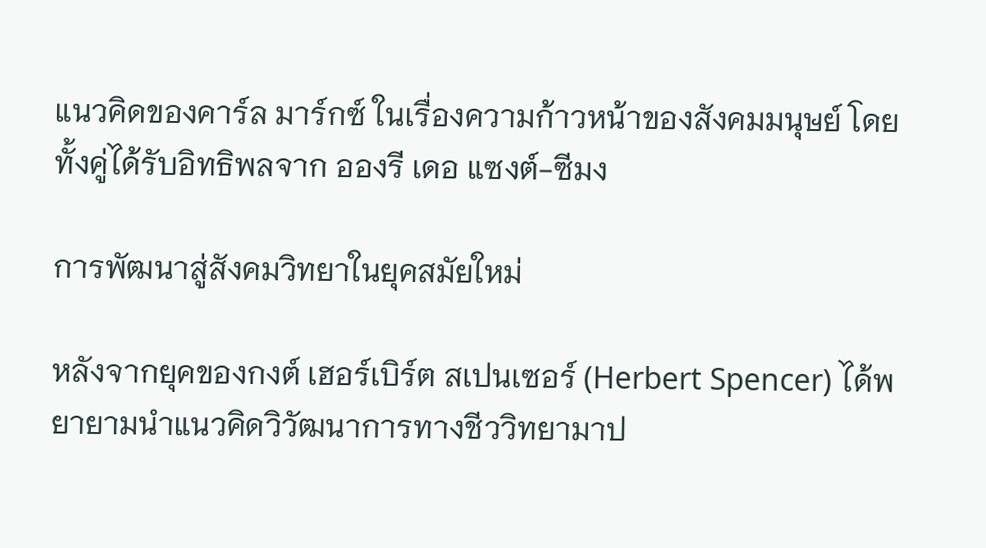แนวคิดของคาร์ล มาร์กซ์ ในเรื่องความก้าวหน้าของสังคมมนุษย์ โดยทั้งคู่ได้รับอิทธิพลจาก อองรี เดอ แซงต์-ซีมง

การพัฒนาสู่สังคมวิทยาในยุคสมัยใหม่

หลังจากยุคของกงต์ เฮอร์เบิร์ต สเปนเซอร์ (Herbert Spencer) ได้พยายามนำแนวคิดวิวัฒนาการทางชีววิทยามาป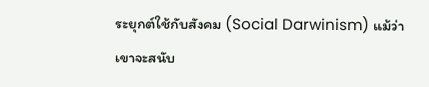ระยุกต์ใช้กับสังคม (Social Darwinism) แม้ว่าเขาจะสนับ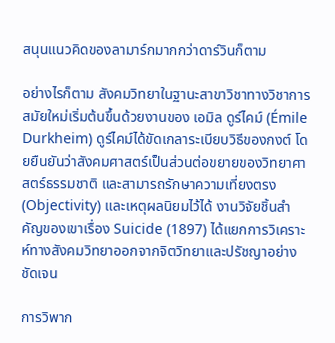สนุนแนวคิดของลามาร์กมากกว่าดาร์วินก็ตาม

อย่างไรก็ตาม สังคมวิทยาในฐานะสาขาวิชาทางวิชาการสมัยใหม่เริ่มต้นขึ้นด้วยงานของ เอมิล ดูร์ไคม์ (Émile Durkheim) ดูร์ไคม์ได้ขัดเกลาระเบียบวิธีของกงต์ โดยยืนยันว่าสังคมศาสตร์เป็นส่วนต่อขยายของวิทยาศาสตร์ธรรมชาติ และสามารถรักษาความเที่ยงตรง (Objectivity) และเหตุผลนิยมไว้ได้ งานวิจัยชิ้นสำคัญของเขาเรื่อง Suicide (1897) ได้แยกการวิเคราะห์ทางสังคมวิทยาออกจากจิตวิทยาและปรัชญาอย่างชัดเจน

การวิพาก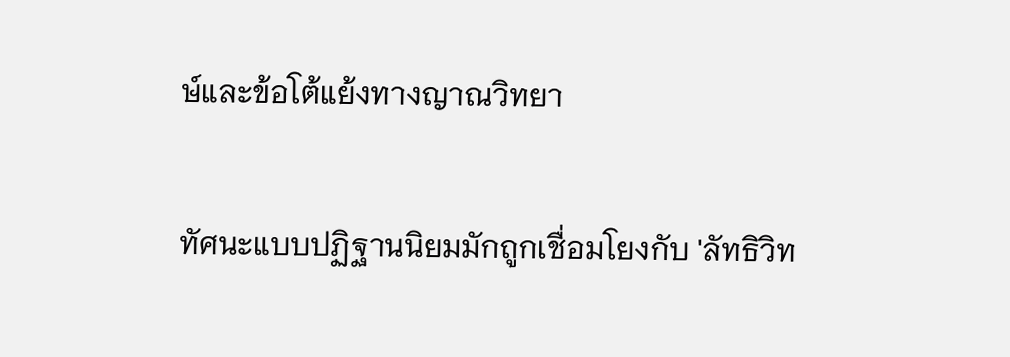ษ์และข้อโต้แย้งทางญาณวิทยา

ทัศนะแบบปฏิฐานนิยมมักถูกเชื่อมโยงกับ 'ลัทธิวิท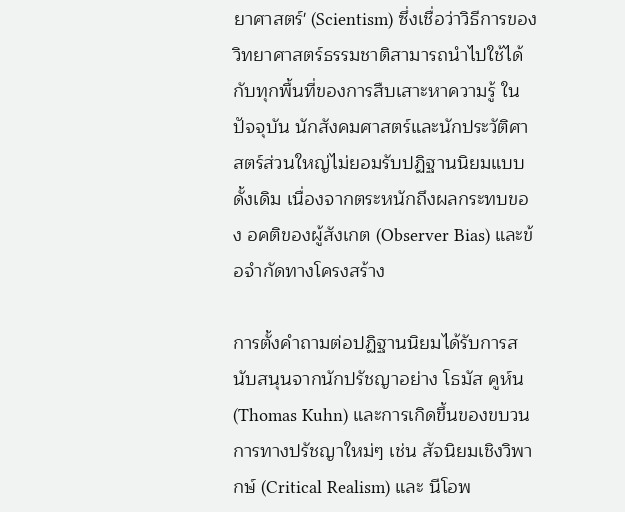ยาศาสตร์' (Scientism) ซึ่งเชื่อว่าวิธีการของวิทยาศาสตร์ธรรมชาติสามารถนำไปใช้ได้กับทุกพื้นที่ของการสืบเสาะหาความรู้ ในปัจจุบัน นักสังคมศาสตร์และนักประวัติศาสตร์ส่วนใหญ่ไม่ยอมรับปฏิฐานนิยมแบบดั้งเดิม เนื่องจากตระหนักถึงผลกระทบของ อคติของผู้สังเกต (Observer Bias) และข้อจำกัดทางโครงสร้าง

การตั้งคำถามต่อปฏิฐานนิยมได้รับการสนับสนุนจากนักปรัชญาอย่าง โธมัส คูห์น (Thomas Kuhn) และการเกิดขึ้นของขบวนการทางปรัชญาใหม่ๆ เช่น สัจนิยมเชิงวิพากษ์ (Critical Realism) และ นีโอพ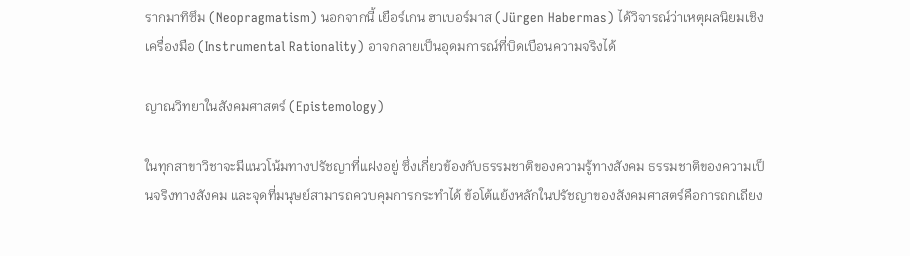รากมาทิซึม (Neopragmatism) นอกจากนี้ เยือร์เกน ฮาเบอร์มาส (Jürgen Habermas) ได้วิจารณ์ว่าเหตุผลนิยมเชิงเครื่องมือ (Instrumental Rationality) อาจกลายเป็นอุดมการณ์ที่บิดเบือนความจริงได้

ญาณวิทยาในสังคมศาสตร์ (Epistemology)

ในทุกสาขาวิชาจะมีแนวโน้มทางปรัชญาที่แฝงอยู่ ซึ่งเกี่ยวข้องกับธรรมชาติของความรู้ทางสังคม ธรรมชาติของความเป็นจริงทางสังคม และจุดที่มนุษย์สามารถควบคุมการกระทำได้ ข้อโต้แย้งหลักในปรัชญาของสังคมศาสตร์คือการถกเถียง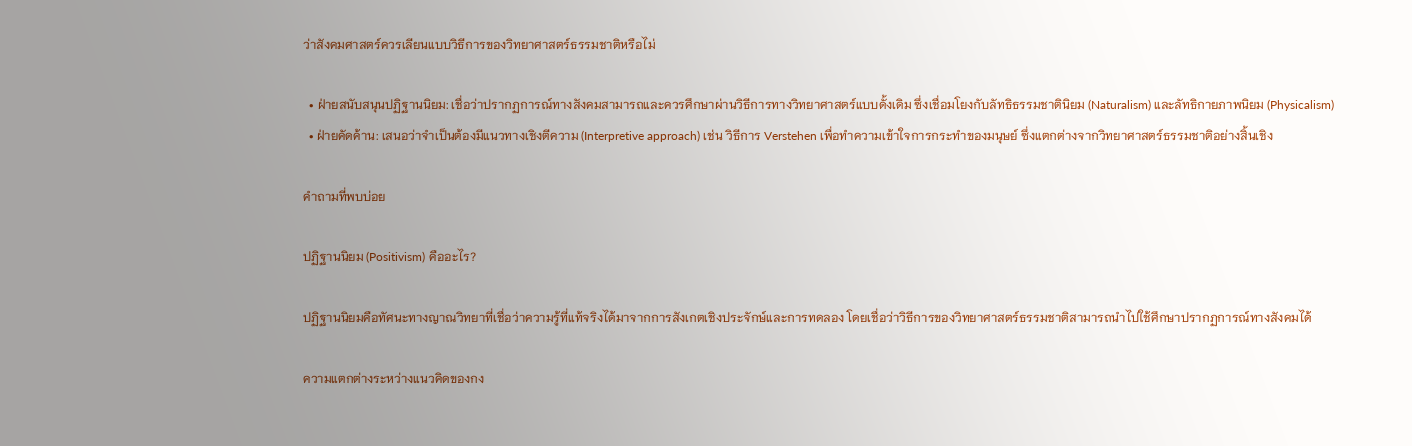ว่าสังคมศาสตร์ควรเลียนแบบวิธีการของวิทยาศาสตร์ธรรมชาติหรือไม่

  • ฝ่ายสนับสนุนปฏิฐานนิยม: เชื่อว่าปรากฏการณ์ทางสังคมสามารถและควรศึกษาผ่านวิธีการทางวิทยาศาสตร์แบบดั้งเดิม ซึ่งเชื่อมโยงกับลัทธิธรรมชาตินิยม (Naturalism) และลัทธิกายภาพนิยม (Physicalism)
  • ฝ่ายคัดค้าน: เสนอว่าจำเป็นต้องมีแนวทางเชิงตีความ (Interpretive approach) เช่น วิธีการ Verstehen เพื่อทำความเข้าใจการกระทำของมนุษย์ ซึ่งแตกต่างจากวิทยาศาสตร์ธรรมชาติอย่างสิ้นเชิง

คำถามที่พบบ่อย

ปฏิฐานนิยม (Positivism) คืออะไร?

ปฏิฐานนิยมคือทัศนะทางญาณวิทยาที่เชื่อว่าความรู้ที่แท้จริงได้มาจากการสังเกตเชิงประจักษ์และการทดลอง โดยเชื่อว่าวิธีการของวิทยาศาสตร์ธรรมชาติสามารถนำไปใช้ศึกษาปรากฏการณ์ทางสังคมได้

ความแตกต่างระหว่างแนวคิดของกง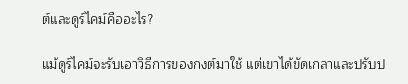ต์และดูร์ไคม์คืออะไร?

แม้ดูร์ไคม์จะรับเอาวิธีการของกงต์มาใช้ แต่เขาได้ขัดเกลาและปรับป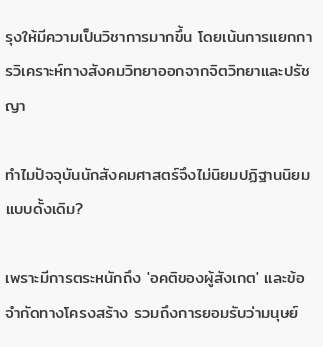รุงให้มีความเป็นวิชาการมากขึ้น โดยเน้นการแยกการวิเคราะห์ทางสังคมวิทยาออกจากจิตวิทยาและปรัชญา

ทำไมปัจจุบันนักสังคมศาสตร์จึงไม่นิยมปฏิฐานนิยมแบบดั้งเดิม?

เพราะมีการตระหนักถึง 'อคติของผู้สังเกต' และข้อจำกัดทางโครงสร้าง รวมถึงการยอมรับว่ามนุษย์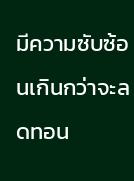มีความซับซ้อนเกินกว่าจะลดทอน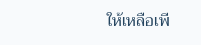ให้เหลือเพี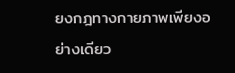ยงกฎทางกายภาพเพียงอย่างเดียว